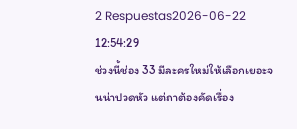2 Respuestas2026-06-22 12:54:29
ช่วงนี้ช่อง 33 มีละครใหม่ให้เลือกเยอะจนน่าปวดหัว แต่ถาต้องคัดเรื่อง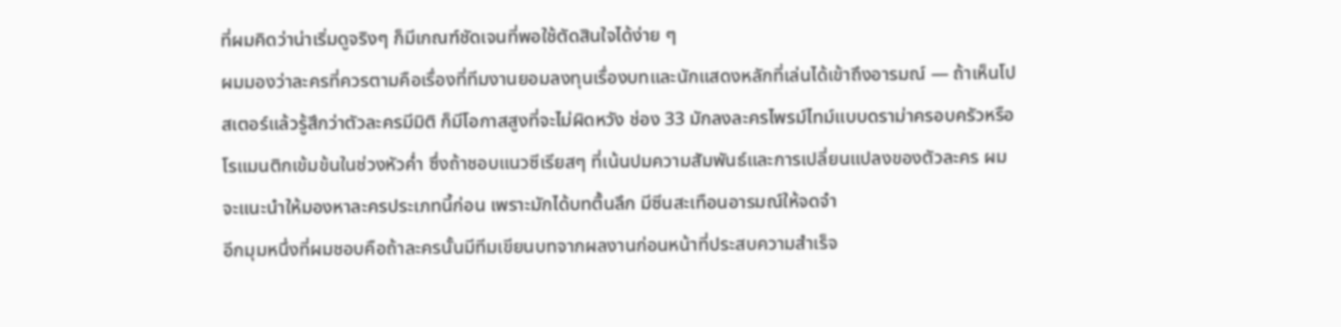ที่ผมคิดว่าน่าเริ่มดูจริงๆ ก็มีเกณฑ์ชัดเจนที่พอใช้ตัดสินใจได้ง่าย ๆ
ผมมองว่าละครที่ควรตามคือเรื่องที่ทีมงานยอมลงทุนเรื่องบทและนักแสดงหลักที่เล่นได้เข้าถึงอารมณ์ — ถ้าเห็นโปสเตอร์แล้วรู้สึกว่าตัวละครมีมิติ ก็มีโอกาสสูงที่จะไม่ผิดหวัง ช่อง 33 มักลงละครไพรม์ไทม์แบบดราม่าครอบครัวหรือโรแมนติกเข้มข้นในช่วงหัวค่ำ ซึ่งถ้าชอบแนวซีเรียสๆ ที่เน้นปมความสัมพันธ์และการเปลี่ยนแปลงของตัวละคร ผมจะแนะนำให้มองหาละครประเภทนี้ก่อน เพราะมักได้บทตื้นลึก มีซีนสะเทือนอารมณ์ให้จดจำ
อีกมุมหนึ่งที่ผมชอบคือถ้าละครนั้นมีทีมเขียนบทจากผลงานก่อนหน้าที่ประสบความสำเร็จ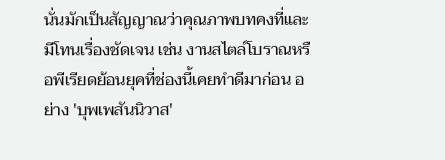นั่นมักเป็นสัญญาณว่าคุณภาพบทคงที่และมีโทนเรื่องชัดเจน เช่น งานสไตล์โบราณหรือพีเรียดย้อนยุคที่ช่องนี้เคยทำดีมาก่อน อย่าง 'บุพเพสันนิวาส'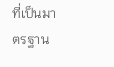ที่เป็นมาตรฐาน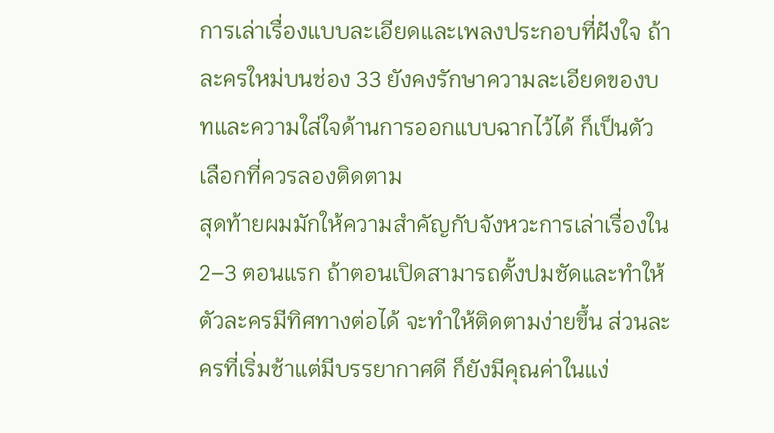การเล่าเรื่องแบบละเอียดและเพลงประกอบที่ฝังใจ ถ้าละครใหม่บนช่อง 33 ยังคงรักษาความละเอียดของบทและความใส่ใจด้านการออกแบบฉากไว้ได้ ก็เป็นตัวเลือกที่ควรลองติดตาม
สุดท้ายผมมักให้ความสำคัญกับจังหวะการเล่าเรื่องใน 2–3 ตอนแรก ถ้าตอนเปิดสามารถตั้งปมชัดและทำให้ตัวละครมีทิศทางต่อได้ จะทำให้ติดตามง่ายขึ้น ส่วนละครที่เริ่มช้าแต่มีบรรยากาศดี ก็ยังมีคุณค่าในแง่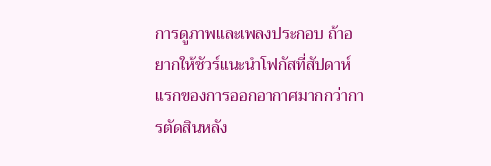การดูภาพและเพลงประกอบ ถ้าอยากให้ชัวร์แนะนำโฟกัสที่สัปดาห์แรกของการออกอากาศมากกว่าการตัดสินหลัง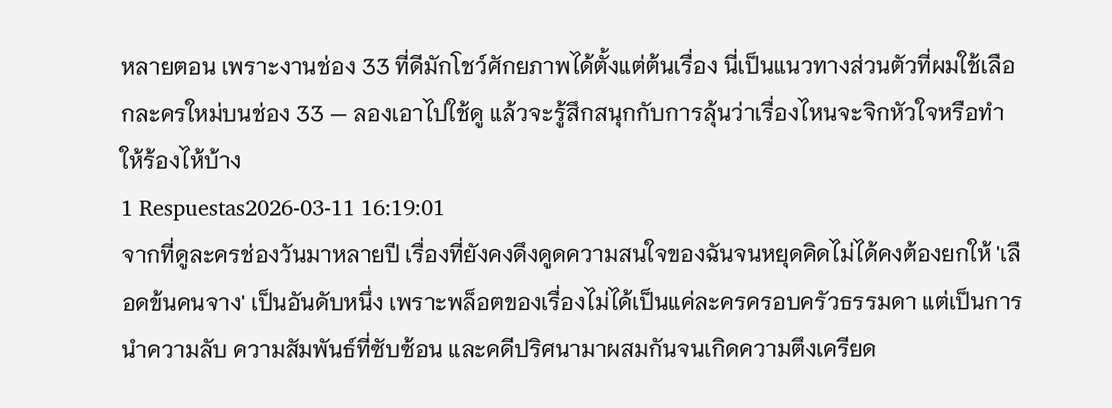หลายตอน เพราะงานช่อง 33 ที่ดีมักโชว์ศักยภาพได้ตั้งแต่ต้นเรื่อง นี่เป็นแนวทางส่วนตัวที่ผมใช้เลือกละครใหม่บนช่อง 33 — ลองเอาไปใช้ดู แล้วจะรู้สึกสนุกกับการลุ้นว่าเรื่องไหนจะจิกหัวใจหรือทำให้ร้องไห้บ้าง
1 Respuestas2026-03-11 16:19:01
จากที่ดูละครช่องวันมาหลายปี เรื่องที่ยังคงดึงดูดความสนใจของฉันจนหยุดคิดไม่ได้คงต้องยกให้ 'เลือดข้นคนจาง' เป็นอันดับหนึ่ง เพราะพล็อตของเรื่องไม่ได้เป็นแค่ละครครอบครัวธรรมดา แต่เป็นการนำความลับ ความสัมพันธ์ที่ซับซ้อน และคดีปริศนามาผสมกันจนเกิดความตึงเครียด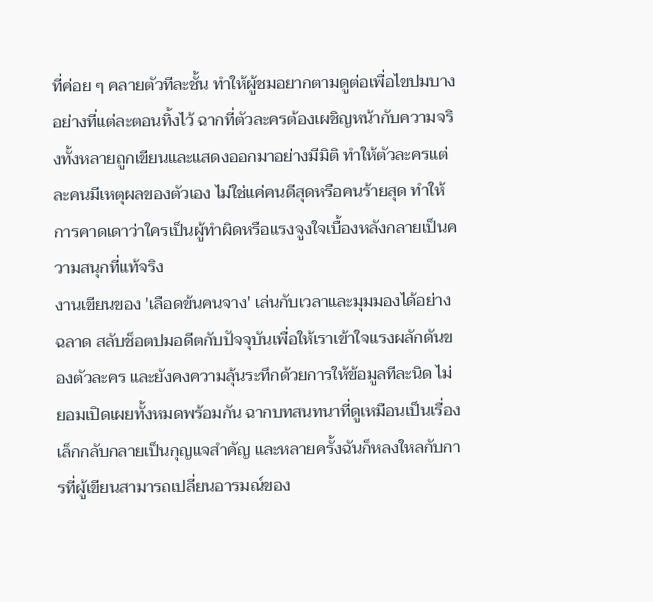ที่ค่อย ๆ คลายตัวทีละชั้น ทำให้ผู้ชมอยากตามดูต่อเพื่อไขปมบางอย่างที่แต่ละตอนทิ้งไว้ ฉากที่ตัวละครต้องเผชิญหน้ากับความจริงทั้งหลายถูกเขียนและแสดงออกมาอย่างมีมิติ ทำให้ตัวละครแต่ละคนมีเหตุผลของตัวเอง ไม่ใช่แค่คนดีสุดหรือคนร้ายสุด ทำให้การคาดเดาว่าใครเป็นผู้ทำผิดหรือแรงจูงใจเบื้องหลังกลายเป็นความสนุกที่แท้จริง
งานเขียนของ 'เลือดข้นคนจาง' เล่นกับเวลาและมุมมองได้อย่างฉลาด สลับช็อตปมอดีตกับปัจจุบันเพื่อให้เราเข้าใจแรงผลักดันของตัวละคร และยังคงความลุ้นระทึกด้วยการให้ข้อมูลทีละนิด ไม่ยอมเปิดเผยทั้งหมดพร้อมกัน ฉากบทสนทนาที่ดูเหมือนเป็นเรื่องเล็กกลับกลายเป็นกุญแจสำคัญ และหลายครั้งฉันก็หลงใหลกับการที่ผู้เขียนสามารถเปลี่ยนอารมณ์ของ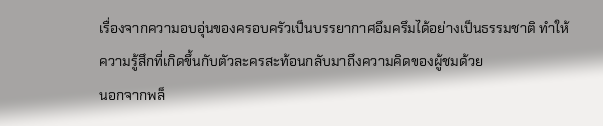เรื่องจากความอบอุ่นของครอบครัวเป็นบรรยากาศอึมครึมได้อย่างเป็นธรรมชาติ ทำให้ความรู้สึกที่เกิดขึ้นกับตัวละครสะท้อนกลับมาถึงความคิดของผู้ชมด้วย
นอกจากพล็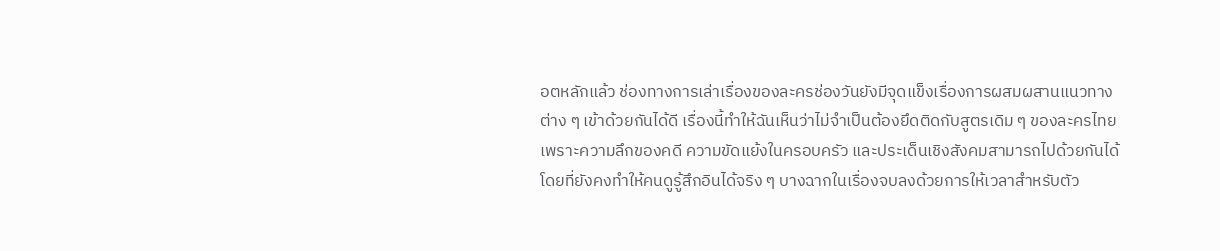อตหลักแล้ว ช่องทางการเล่าเรื่องของละครช่องวันยังมีจุดแข็งเรื่องการผสมผสานแนวทางต่าง ๆ เข้าด้วยกันได้ดี เรื่องนี้ทำให้ฉันเห็นว่าไม่จำเป็นต้องยึดติดกับสูตรเดิม ๆ ของละครไทย เพราะความลึกของคดี ความขัดแย้งในครอบครัว และประเด็นเชิงสังคมสามารถไปด้วยกันได้ โดยที่ยังคงทำให้คนดูรู้สึกอินได้จริง ๆ บางฉากในเรื่องจบลงด้วยการให้เวลาสำหรับตัว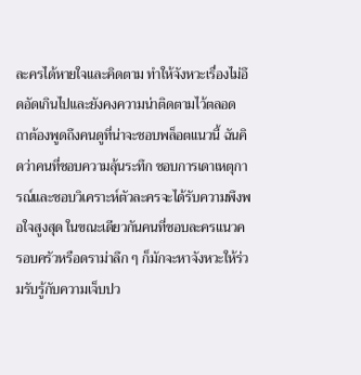ละครได้หายใจและคิดตาม ทำให้จังหวะเรื่องไม่อึดอัดเกินไปและยังคงความน่าติดตามไว้ตลอด
ถาต้องพูดถึงคนดูที่น่าจะชอบพล็อตแนวนี้ ฉันคิดว่าคนที่ชอบความลุ้นระทึก ชอบการเดาเหตุการณ์และชอบวิเคราะห์ตัวละครจะได้รับความพึงพอใจสูงสุด ในขณะเดียวกันคนที่ชอบละครแนวครอบครัวหรือดราม่าลึก ๆ ก็มักจะหาจังหวะให้ร่วมรับรู้กับความเจ็บปว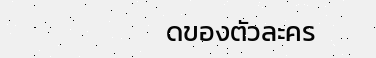ดของตัวละคร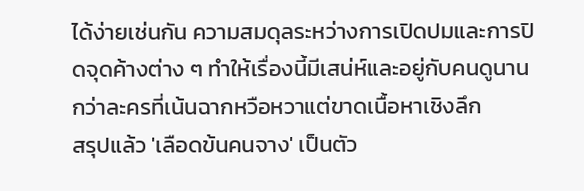ได้ง่ายเช่นกัน ความสมดุลระหว่างการเปิดปมและการปิดจุดค้างต่าง ๆ ทำให้เรื่องนี้มีเสน่ห์และอยู่กับคนดูนานกว่าละครที่เน้นฉากหวือหวาแต่ขาดเนื้อหาเชิงลึก
สรุปแล้ว 'เลือดข้นคนจาง' เป็นตัว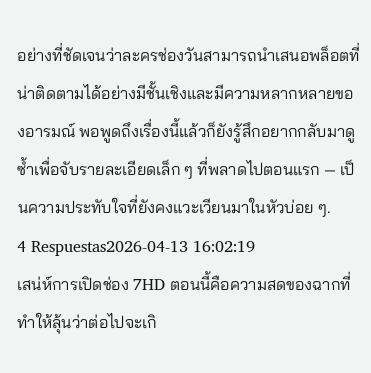อย่างที่ชัดเจนว่าละครช่องวันสามารถนำเสนอพล็อตที่น่าติดตามได้อย่างมีชั้นเชิงและมีความหลากหลายของอารมณ์ พอพูดถึงเรื่องนี้แล้วก็ยังรู้สึกอยากกลับมาดูซ้ำเพื่อจับรายละเอียดเล็ก ๆ ที่พลาดไปตอนแรก — เป็นความประทับใจที่ยังคงแวะเวียนมาในหัวบ่อย ๆ.
4 Respuestas2026-04-13 16:02:19
เสน่ห์การเปิดช่อง 7HD ตอนนี้คือความสดของฉากที่ทำให้ลุ้นว่าต่อไปจะเกิ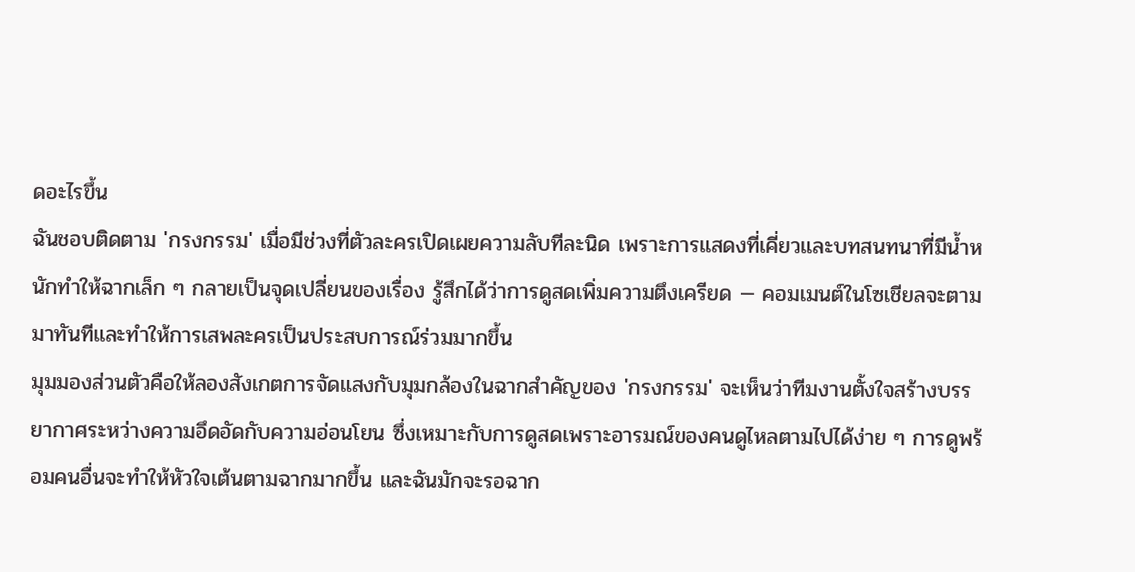ดอะไรขึ้น
ฉันชอบติดตาม 'กรงกรรม' เมื่อมีช่วงที่ตัวละครเปิดเผยความลับทีละนิด เพราะการแสดงที่เคี่ยวและบทสนทนาที่มีน้ำหนักทำให้ฉากเล็ก ๆ กลายเป็นจุดเปลี่ยนของเรื่อง รู้สึกได้ว่าการดูสดเพิ่มความตึงเครียด — คอมเมนต์ในโซเชียลจะตามมาทันทีและทำให้การเสพละครเป็นประสบการณ์ร่วมมากขึ้น
มุมมองส่วนตัวคือให้ลองสังเกตการจัดแสงกับมุมกล้องในฉากสำคัญของ 'กรงกรรม' จะเห็นว่าทีมงานตั้งใจสร้างบรรยากาศระหว่างความอึดอัดกับความอ่อนโยน ซึ่งเหมาะกับการดูสดเพราะอารมณ์ของคนดูไหลตามไปได้ง่าย ๆ การดูพร้อมคนอื่นจะทำให้หัวใจเต้นตามฉากมากขึ้น และฉันมักจะรอฉาก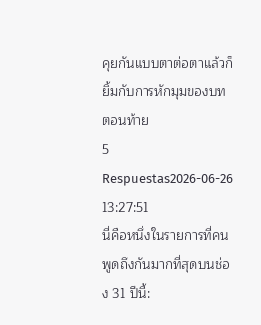คุยกันแบบตาต่อตาแล้วก็ยิ้มกับการหักมุมของบทตอนท้าย
5 Respuestas2026-06-26 13:27:51
นี่คือหนึ่งในรายการที่คนพูดถึงกันมากที่สุดบนช่อง 31 ปีนี้: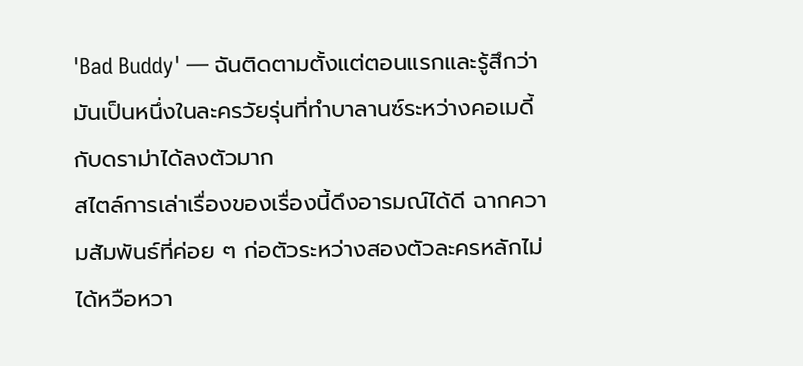'Bad Buddy' — ฉันติดตามตั้งแต่ตอนแรกและรู้สึกว่ามันเป็นหนึ่งในละครวัยรุ่นที่ทำบาลานซ์ระหว่างคอเมดี้กับดราม่าได้ลงตัวมาก
สไตล์การเล่าเรื่องของเรื่องนี้ดึงอารมณ์ได้ดี ฉากความสัมพันธ์ที่ค่อย ๆ ก่อตัวระหว่างสองตัวละครหลักไม่ได้หวือหวา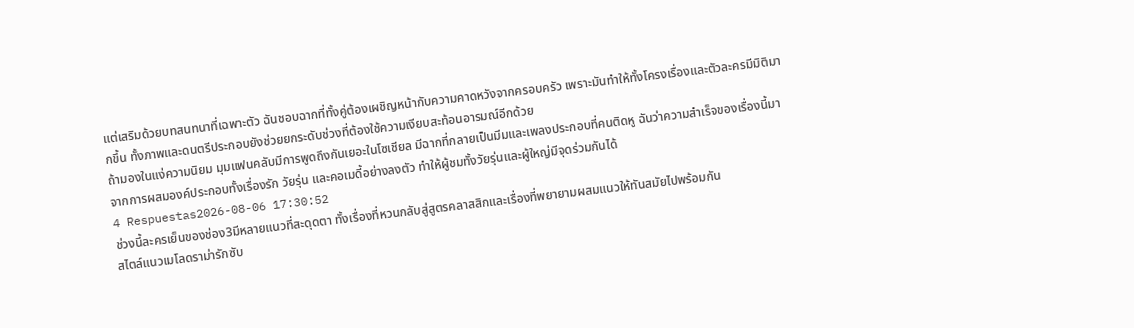แต่เสริมด้วยบทสนทนาที่เฉพาะตัว ฉันชอบฉากที่ทั้งคู่ต้องเผชิญหน้ากับความคาดหวังจากครอบครัว เพราะมันทำให้ทั้งโครงเรื่องและตัวละครมีมิติมากขึ้น ทั้งภาพและดนตรีประกอบยังช่วยยกระดับช่วงที่ต้องใช้ความเงียบสะท้อนอารมณ์อีกด้วย
ถ้ามองในแง่ความนิยม มุมแฟนคลับมีการพูดถึงกันเยอะในโซเชียล มีฉากที่กลายเป็นมีมและเพลงประกอบที่คนติดหู ฉันว่าความสำเร็จของเรื่องนี้มาจากการผสมองค์ประกอบทั้งเรื่องรัก วัยรุ่น และคอเมดี้อย่างลงตัว ทำให้ผู้ชมทั้งวัยรุ่นและผู้ใหญ่มีจุดร่วมกันได้
4 Respuestas2026-08-06 17:30:52
ช่วงนี้ละครเย็นของช่อง3มีหลายแนวที่สะดุดตา ทั้งเรื่องที่หวนกลับสู่สูตรคลาสสิกและเรื่องที่พยายามผสมแนวให้ทันสมัยไปพร้อมกัน
สไตล์แนวเมโลดราม่ารักซับ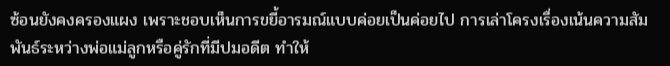ซ้อนยังคงครองแผง เพราะชอบเห็นการขยี้อารมณ์แบบค่อยเป็นค่อยไป การเล่าโครงเรื่องเน้นความสัมพันธ์ระหว่างพ่อแม่ลูกหรือคู่รักที่มีปมอดีต ทำให้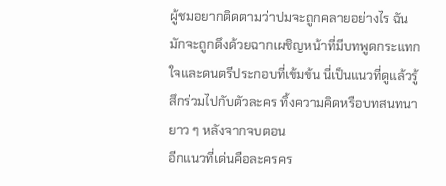ผู้ชมอยากติดตามว่าปมจะถูกคลายอย่างไร ฉันมักจะถูกดึงด้วยฉากเผชิญหน้าที่มีบทพูดกระแทกใจและดนตรีประกอบที่เข้มข้น นี่เป็นแนวที่ดูแล้วรู้สึกร่วมไปกับตัวละคร ทิ้งความคิดหรือบทสนทนายาว ๆ หลังจากจบตอน
อีกแนวที่เด่นคือละครคร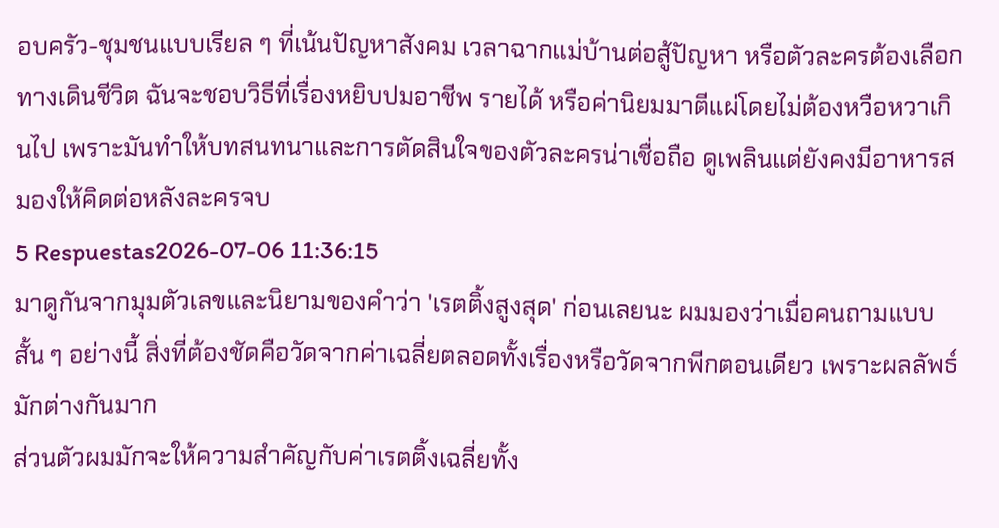อบครัว-ชุมชนแบบเรียล ๆ ที่เน้นปัญหาสังคม เวลาฉากแม่บ้านต่อสู้ปัญหา หรือตัวละครต้องเลือกทางเดินชีวิต ฉันจะชอบวิธีที่เรื่องหยิบปมอาชีพ รายได้ หรือค่านิยมมาตีแผ่โดยไม่ต้องหวือหวาเกินไป เพราะมันทำให้บทสนทนาและการตัดสินใจของตัวละครน่าเชื่อถือ ดูเพลินแต่ยังคงมีอาหารสมองให้คิดต่อหลังละครจบ
5 Respuestas2026-07-06 11:36:15
มาดูกันจากมุมตัวเลขและนิยามของคำว่า 'เรตติ้งสูงสุด' ก่อนเลยนะ ผมมองว่าเมื่อคนถามแบบสั้น ๆ อย่างนี้ สิ่งที่ต้องชัดคือวัดจากค่าเฉลี่ยตลอดทั้งเรื่องหรือวัดจากพีกตอนเดียว เพราะผลลัพธ์มักต่างกันมาก
ส่วนตัวผมมักจะให้ความสำคัญกับค่าเรตติ้งเฉลี่ยทั้ง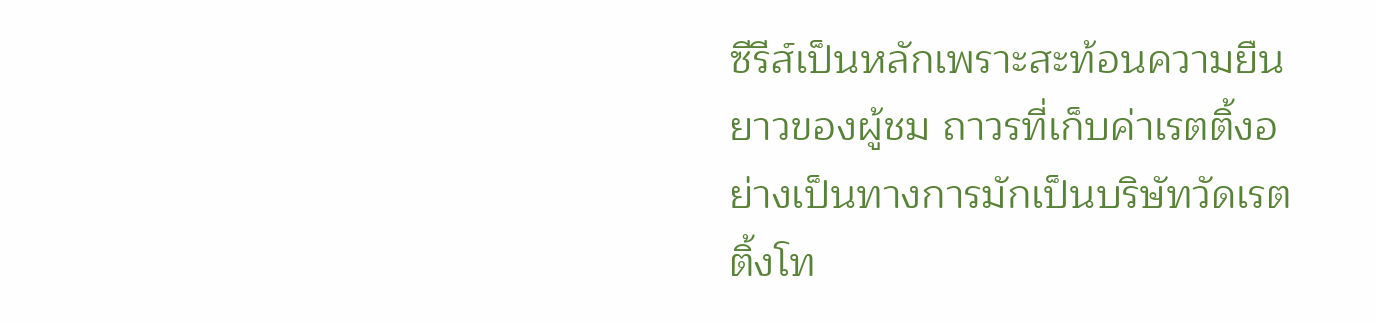ซีรีส์เป็นหลักเพราะสะท้อนความยืนยาวของผู้ชม ถาวรที่เก็บค่าเรตติ้งอย่างเป็นทางการมักเป็นบริษัทวัดเรตติ้งโท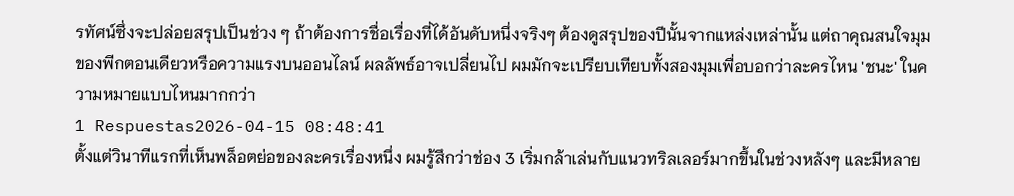รทัศน์ซึ่งจะปล่อยสรุปเป็นช่วง ๆ ถ้าต้องการชื่อเรื่องที่ได้อันดับหนึ่งจริงๆ ต้องดูสรุปของปีนั้นจากแหล่งเหล่านั้น แต่ถาคุณสนใจมุมของพีกตอนเดียวหรือความแรงบนออนไลน์ ผลลัพธ์อาจเปลี่ยนไป ผมมักจะเปรียบเทียบทั้งสองมุมเพื่อบอกว่าละครไหน 'ชนะ' ในความหมายแบบไหนมากกว่า
1 Respuestas2026-04-15 08:48:41
ตั้งแต่วินาทีแรกที่เห็นพล็อตย่อของละครเรื่องหนึ่ง ผมรู้สึกว่าช่อง 3 เริ่มกล้าเล่นกับแนวทริลเลอร์มากขึ้นในช่วงหลังๆ และมีหลาย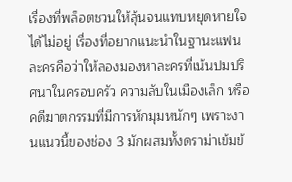เรื่องที่พล็อตชวนให้ลุ้นจนแทบหยุดหายใจได้ไม่อยู่ เรื่องที่อยากแนะนำในฐานะแฟนละครคือว่าให้ลองมองหาละครที่เน้นปมปริศนาในครอบครัว ความลับในเมืองเล็ก หรือคดีฆาตกรรมที่มีการหักมุมหนักๆ เพราะงานแนวนี้ของช่อง 3 มักผสมทั้งดราม่าเข้มข้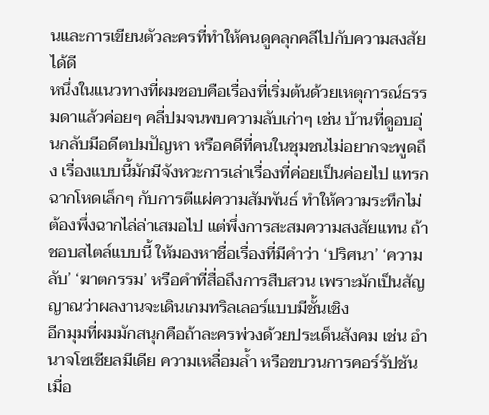นและการเขียนตัวละครที่ทำให้คนดูคลุกคลีไปกับความสงสัยได้ดี
หนึ่งในแนวทางที่ผมชอบคือเรื่องที่เริ่มต้นด้วยเหตุการณ์ธรรมดาแล้วค่อยๆ คลี่ปมจนพบความลับเก่าๆ เช่น บ้านที่ดูอบอุ่นกลับมีอดีตปมปัญหา หรือคดีที่คนในชุมชนไม่อยากจะพูดถึง เรื่องแบบนี้มักมีจังหวะการเล่าเรื่องที่ค่อยเป็นค่อยไป แทรกฉากโหดเล็กๆ กับการตีแผ่ความสัมพันธ์ ทำให้ความระทึกไม่ต้องพึ่งฉากไล่ล่าเสมอไป แต่พึ่งการสะสมความสงสัยแทน ถ้าชอบสไตล์แบบนี้ ให้มองหาชื่อเรื่องที่มีคำว่า ‘ปริศนา’ ‘ความลับ’ ‘ฆาตกรรม’ หรือคำที่สื่อถึงการสืบสวน เพราะมักเป็นสัญญาณว่าผลงานจะเดินเกมทริลเลอร์แบบมีชั้นเชิง
อีกมุมที่ผมมักสนุกคือถ้าละครพ่วงด้วยประเด็นสังคม เช่น อำนาจโซเชียลมีเดีย ความเหลื่อมล้ำ หรือขบวนการคอร์รัปชัน เมื่อ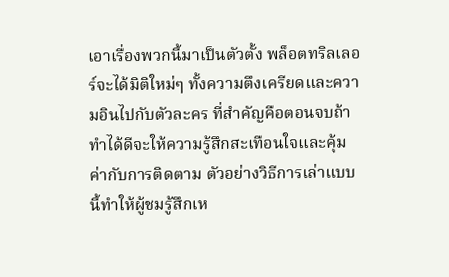เอาเรื่องพวกนี้มาเป็นตัวตั้ง พล็อตทริลเลอร์จะได้มิติใหม่ๆ ทั้งความตึงเครียดและความอินไปกับตัวละคร ที่สำคัญคือตอนจบถ้าทำได้ดีจะให้ความรู้สึกสะเทือนใจและคุ้มค่ากับการติดตาม ตัวอย่างวิธีการเล่าแบบนี้ทำให้ผู้ชมรู้สึกเห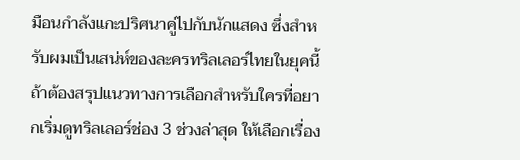มือนกำลังแกะปริศนาคู่ไปกับนักแสดง ซึ่งสำหรับผมเป็นเสน่ห์ของละครทริลเลอร์ไทยในยุคนี้
ถ้าต้องสรุปแนวทางการเลือกสำหรับใครที่อยากเริ่มดูทริลเลอร์ช่อง 3 ช่วงล่าสุด ให้เลือกเรื่อง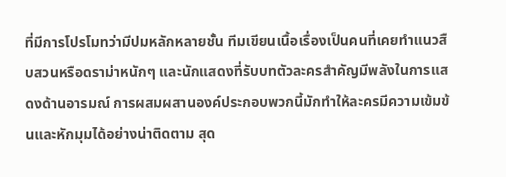ที่มีการโปรโมทว่ามีปมหลักหลายชั้น ทีมเขียนเนื้อเรื่องเป็นคนที่เคยทำแนวสืบสวนหรือดราม่าหนักๆ และนักแสดงที่รับบทตัวละครสำคัญมีพลังในการแสดงด้านอารมณ์ การผสมผสานองค์ประกอบพวกนี้มักทำให้ละครมีความเข้มข้นและหักมุมได้อย่างน่าติดตาม สุด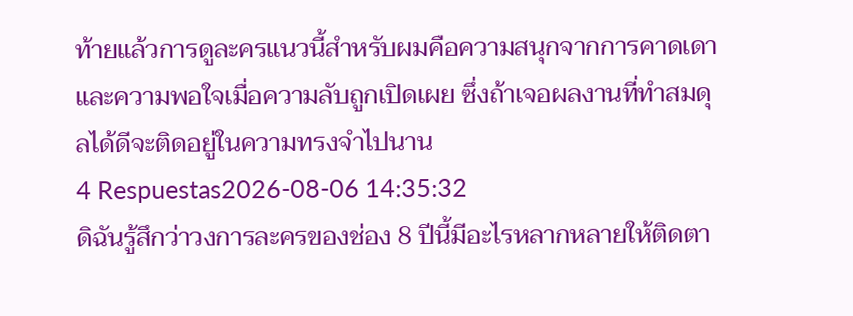ท้ายแล้วการดูละครแนวนี้สำหรับผมคือความสนุกจากการคาดเดาและความพอใจเมื่อความลับถูกเปิดเผย ซึ่งถ้าเจอผลงานที่ทำสมดุลได้ดีจะติดอยู่ในความทรงจำไปนาน
4 Respuestas2026-08-06 14:35:32
ดิฉันรู้สึกว่าวงการละครของช่อง 8 ปีนี้มีอะไรหลากหลายให้ติดตา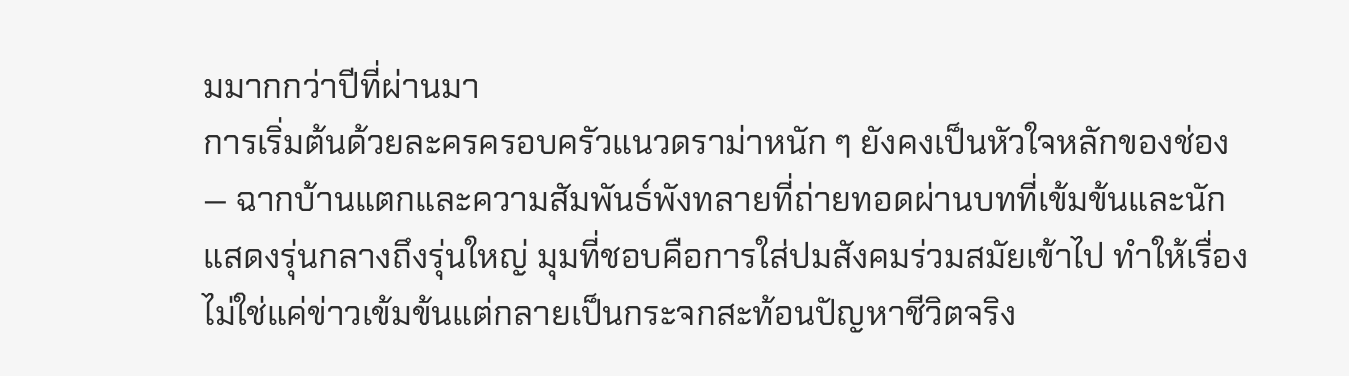มมากกว่าปีที่ผ่านมา
การเริ่มต้นด้วยละครครอบครัวแนวดราม่าหนัก ๆ ยังคงเป็นหัวใจหลักของช่อง — ฉากบ้านแตกและความสัมพันธ์พังทลายที่ถ่ายทอดผ่านบทที่เข้มข้นและนักแสดงรุ่นกลางถึงรุ่นใหญ่ มุมที่ชอบคือการใส่ปมสังคมร่วมสมัยเข้าไป ทำให้เรื่องไม่ใช่แค่ข่าวเข้มข้นแต่กลายเป็นกระจกสะท้อนปัญหาชีวิตจริง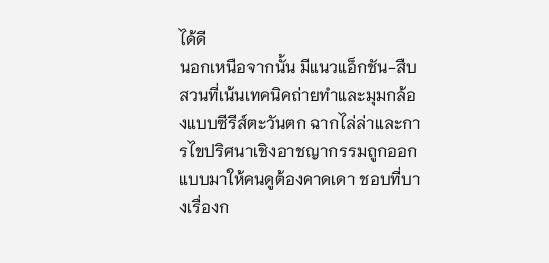ได้ดี
นอกเหนือจากนั้น มีแนวแอ็กชัน-สืบสวนที่เน้นเทคนิคถ่ายทำและมุมกล้องแบบซีรีส์ตะวันตก ฉากไล่ล่าและการไขปริศนาเชิงอาชญากรรมถูกออกแบบมาให้คนดูต้องคาดเดา ชอบที่บางเรื่องก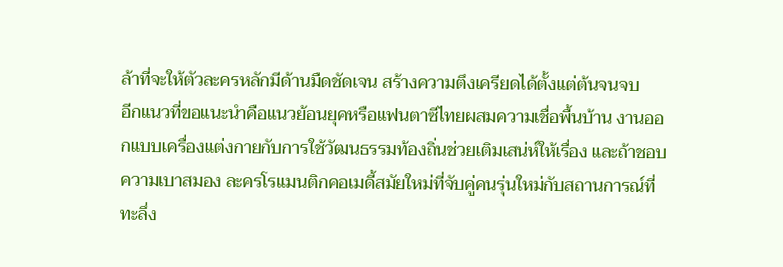ล้าที่จะให้ตัวละครหลักมีด้านมืดชัดเจน สร้างความตึงเครียดได้ตั้งแต่ต้นจนจบ
อีกแนวที่ขอแนะนำคือแนวย้อนยุคหรือแฟนตาซีไทยผสมความเชื่อพื้นบ้าน งานออกแบบเครื่องแต่งกายกับการใช้วัฒนธรรมท้องถิ่นช่วยเติมเสน่ห์ให้เรื่อง และถ้าชอบความเบาสมอง ละครโรแมนติกคอเมดี้สมัยใหม่ที่จับคู่คนรุ่นใหม่กับสถานการณ์ที่ทะลึ่ง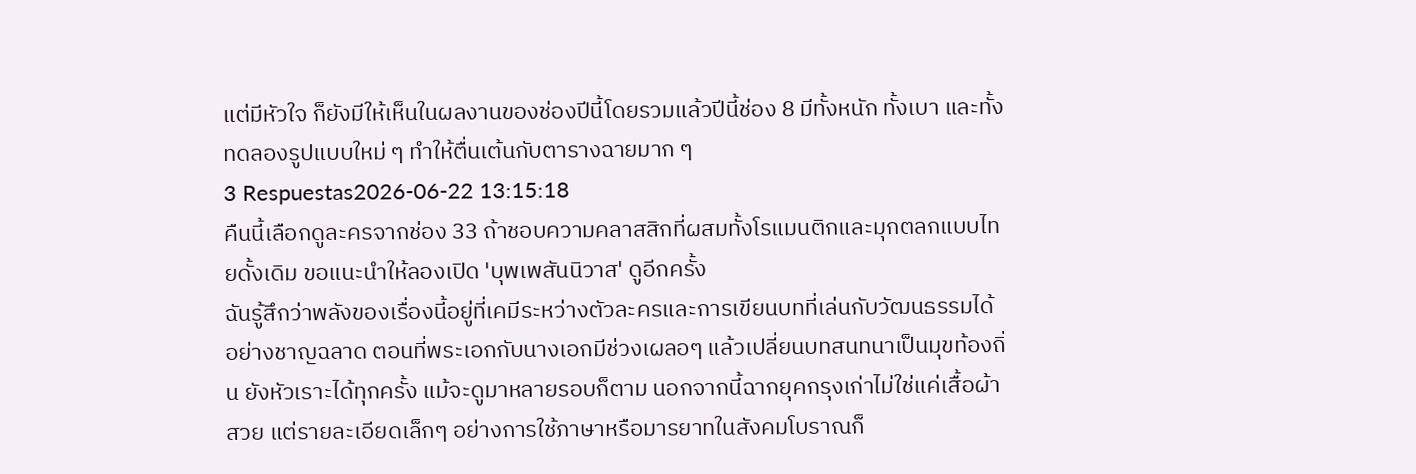แต่มีหัวใจ ก็ยังมีให้เห็นในผลงานของช่องปีนี้โดยรวมแล้วปีนี้ช่อง 8 มีทั้งหนัก ทั้งเบา และทั้งทดลองรูปแบบใหม่ ๆ ทำให้ตื่นเต้นกับตารางฉายมาก ๆ
3 Respuestas2026-06-22 13:15:18
คืนนี้เลือกดูละครจากช่อง 33 ถ้าชอบความคลาสสิกที่ผสมทั้งโรแมนติกและมุกตลกแบบไทยดั้งเดิม ขอแนะนำให้ลองเปิด 'บุพเพสันนิวาส' ดูอีกครั้ง
ฉันรู้สึกว่าพลังของเรื่องนี้อยู่ที่เคมีระหว่างตัวละครและการเขียนบทที่เล่นกับวัฒนธรรมได้อย่างชาญฉลาด ตอนที่พระเอกกับนางเอกมีช่วงเผลอๆ แล้วเปลี่ยนบทสนทนาเป็นมุขท้องถิ่น ยังหัวเราะได้ทุกครั้ง แม้จะดูมาหลายรอบก็ตาม นอกจากนี้ฉากยุคกรุงเก่าไม่ใช่แค่เสื้อผ้าสวย แต่รายละเอียดเล็กๆ อย่างการใช้ภาษาหรือมารยาทในสังคมโบราณก็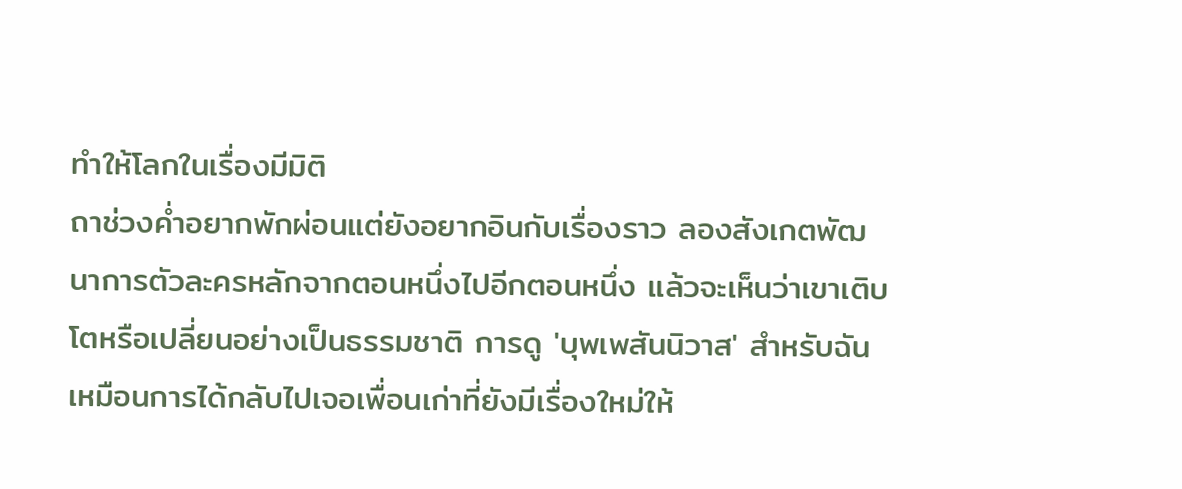ทำให้โลกในเรื่องมีมิติ
ถาช่วงค่ำอยากพักผ่อนแต่ยังอยากอินกับเรื่องราว ลองสังเกตพัฒนาการตัวละครหลักจากตอนหนึ่งไปอีกตอนหนึ่ง แล้วจะเห็นว่าเขาเติบโตหรือเปลี่ยนอย่างเป็นธรรมชาติ การดู 'บุพเพสันนิวาส' สำหรับฉันเหมือนการได้กลับไปเจอเพื่อนเก่าที่ยังมีเรื่องใหม่ให้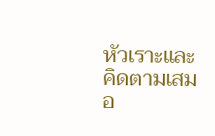หัวเราะและคิดตามเสมอ